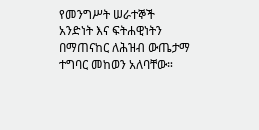የመንግሥት ሠራተኞች አንድነት እና ፍትሐዊነትን በማጠናከር ለሕዝብ ውጤታማ ተግባር መከወን አለባቸው።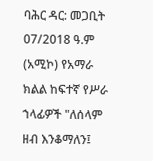ባሕር ዳር: መጋቢት 07/2018 ዓ.ም (አሚኮ) የአማራ ክልል ከፍተኛ የሥራ ኀላፊዎች "ለሰላም ዘብ እንቆማለን፤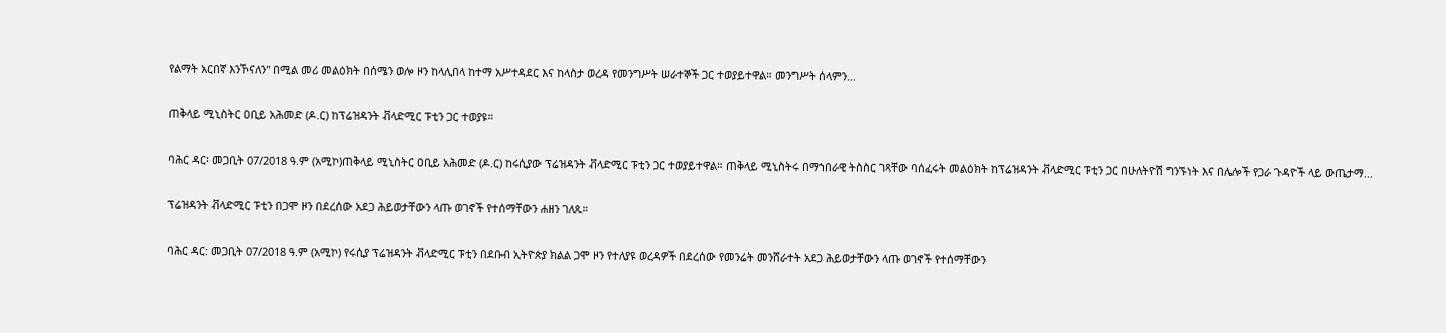የልማት አርበኛ እንኾናለን" በሚል መሪ መልዕክት በሰሜን ወሎ ዞን ከላሊበላ ከተማ አሥተዳደር እና ከላስታ ወረዳ የመንግሥት ሠራተኞች ጋር ተወያይተዋል። መንግሥት ሰላምን...

ጠቅላይ ሚኒስትር ዐቢይ አሕመድ (ዶ.ር) ከፕሬዝዳንት ቭላድሚር ፑቲን ጋር ተወያዩ።

ባሕር ዳር፡ መጋቢት 07/2018 ዓ.ም (አሚኮ)ጠቅላይ ሚኒስትር ዐቢይ አሕመድ (ዶ.ር) ከሩሲያው ፕሬዝዳንት ቭላድሚር ፑቲን ጋር ተወያይተዋል። ጠቅላይ ሚኒስትሩ በማኀበራዊ ትስስር ገጻቸው ባሰፈሩት መልዕክት ከፕሬዝዳንት ቭላድሚር ፑቲን ጋር በሁለትዮሽ ግንኙነት እና በሌሎች የጋራ ጉዳዮች ላይ ውጤታማ...

ፕሬዝዳንት ቭላድሚር ፑቲን በጋሞ ዞን በደረሰው አደጋ ሕይወታቸውን ላጡ ወገኖች የተሰማቸውን ሐዘን ገለጹ።

ባሕር ዳር: መጋቢት 07/2018 ዓ.ም (አሚኮ) የሩሲያ ፕሬዝዳንት ቭላድሚር ፑቲን በደቡብ ኢትዮጵያ ክልል ጋሞ ዞን የተለያዩ ወረዳዎች በደረሰው የመንሬት መንሸራተት አደጋ ሕይወታቸውን ላጡ ወገኖች የተሰማቸውን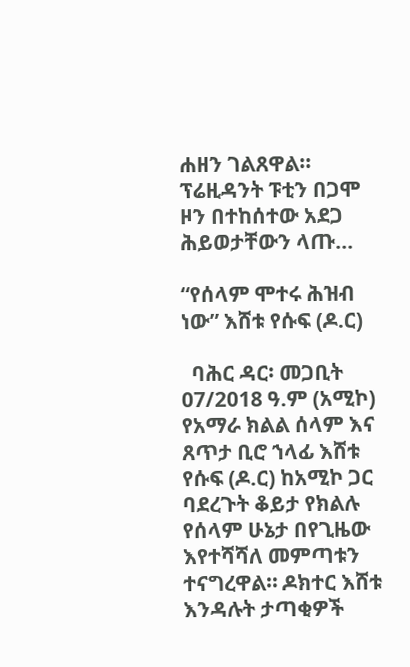ሐዘን ገልጸዋል፡፡ ፕሬዚዳንት ፑቲን በጋሞ ዞን በተከሰተው አደጋ ሕይወታቸውን ላጡ...

“የሰላም ሞተሩ ሕዝብ ነው” እሸቱ የሱፍ (ዶ.ር)

  ባሕር ዳር፡ መጋቢት 07/2018 ዓ.ም (አሚኮ) የአማራ ክልል ሰላም እና ጸጥታ ቢሮ ኀላፊ እሸቱ የሱፍ (ዶ.ር) ከአሚኮ ጋር ባደረጉት ቆይታ የክልሉ የሰላም ሁኔታ በየጊዜው እየተሻሻለ መምጣቱን ተናግረዋል። ዶክተር እሸቱ እንዳሉት ታጣቂዎች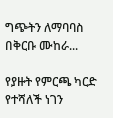ግጭትን ለማባባስ በቅርቡ ሙከራ...

የያዙት የምርጫ ካርድ የተሻለች ነገን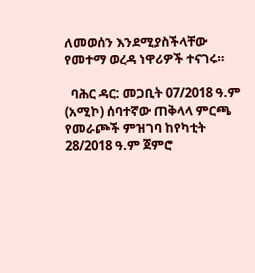ለመወሰን እንደሚያስችላቸው የመተማ ወረዳ ነዋሪዎች ተናገሩ።

  ባሕር ዳር: መጋቢት 07/2018 ዓ.ም (አሚኮ) ሰባተኛው ጠቅላላ ምርጫ የመራጮች ምዝገባ ከየካቲት 28/2018 ዓ.ም ጀምሮ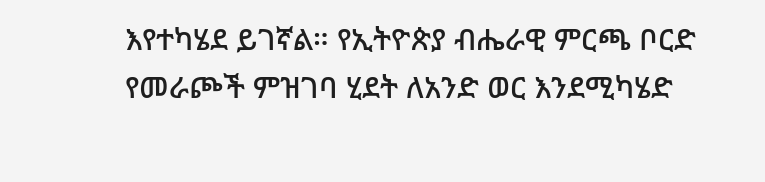እየተካሄደ ይገኛል። የኢትዮጵያ ብሔራዊ ምርጫ ቦርድ የመራጮች ምዝገባ ሂደት ለአንድ ወር እንደሚካሄድ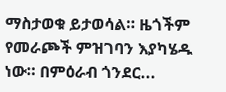ማስታወቁ ይታወሳል። ዜጎችም የመራጮች ምዝገባን እያካሄዱ ነው። በምዕራብ ጎንደር...